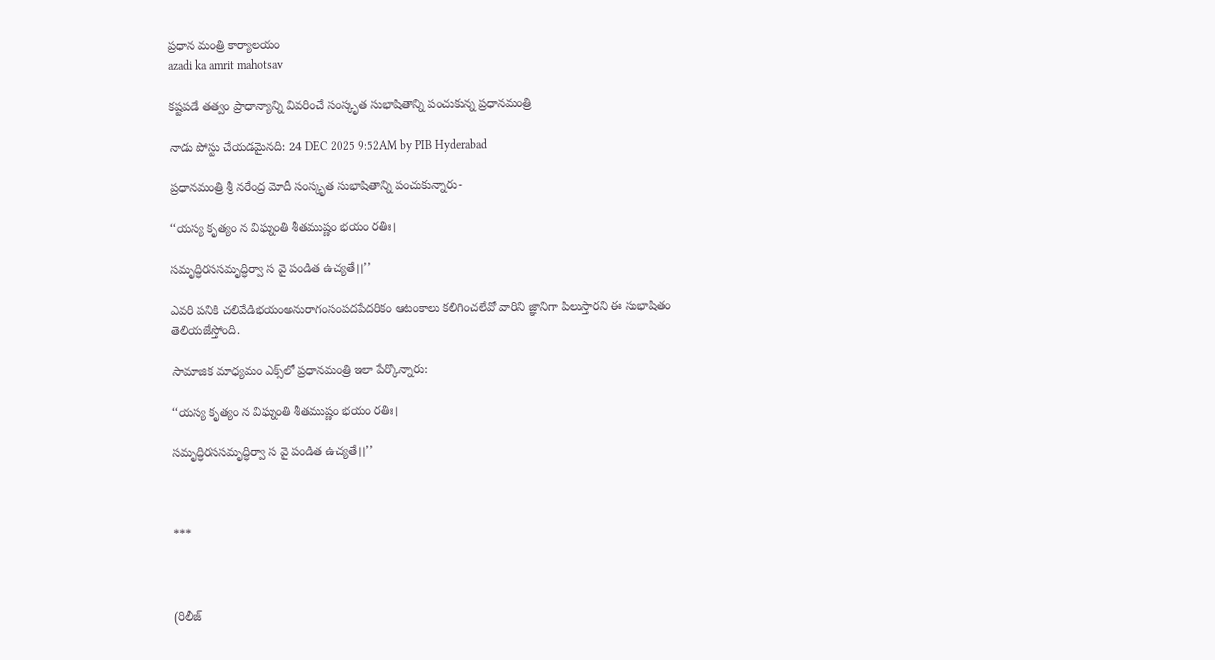ప్రధాన మంత్రి కార్యాలయం
azadi ka amrit mahotsav

కష్టపడే తత్వం ప్రాధాన్యాన్ని వివరించే సంస్కృత సుభాషితాన్ని పంచుకున్న ప్రధానమంత్రి

నాడు పోస్టు చేయడమైనది: 24 DEC 2025 9:52AM by PIB Hyderabad

ప్రధానమంత్రి శ్రీ నరేంద్ర మోదీ సంస్కృత సుభాషితాన్ని పంచుకున్నారు-

‘‘యస్య కృత్యం న విఘ్నంతి శీతముష్ణం భయం రతిః।

సమృద్ధిరససమృద్ధిర్వా స వై పండిత ఉచ్యతే।।’’

ఎవరి పనికి చలివేడిభయంఅనురాగంసంపదపేదరికం ఆటంకాలు కలిగించలేవో వారిని జ్ఞానిగా పిలుస్తారని ఈ సుభాషితం తెలియజేస్తోంది.

సామాజిక మాధ్యమం ఎక్స్‌లో ప్రధానమంత్రి ఇలా పేర్కొన్నారు:

‘‘యస్య కృత్యం న విఘ్నంతి శీతముష్ణం భయం రతిః।

సమృద్ధిరససమృద్ధిర్వా స వై పండిత ఉచ్యతే।।’’



***



(రిలీజ్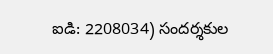ఐడి: 2208034) సందర్శకుల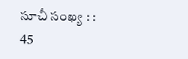సూచీ సంఖ్య : : 45